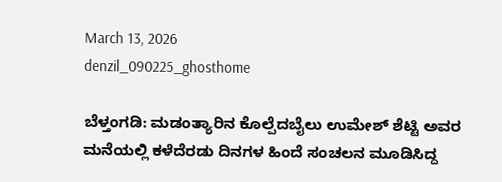March 13, 2026
denzil_090225_ghosthome

ಬೆಳ್ತಂಗಡಿ: ಮಡಂತ್ಯಾರಿನ ಕೊಲ್ಪೆದಬೈಲು ಉಮೇಶ್ ಶೆಟ್ಟಿ ಅವರ ಮನೆಯಲ್ಲಿ ಕಳೆದೆರಡು ದಿನಗಳ ಹಿಂದೆ ಸಂಚಲನ ಮೂಡಿಸಿದ್ದ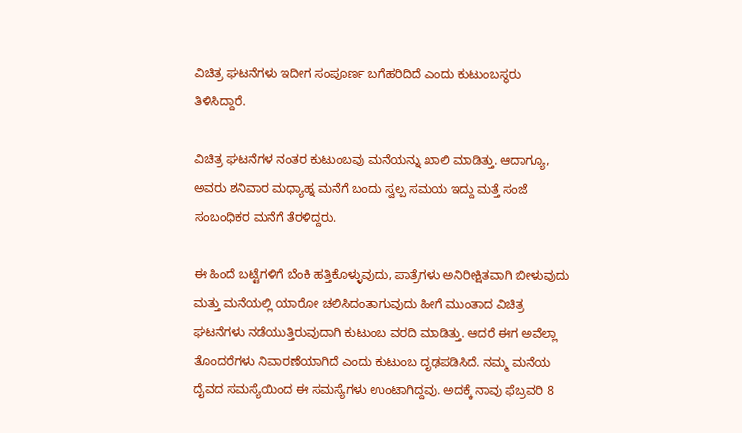ವಿಚಿತ್ರ ಘಟನೆಗಳು ಇದೀಗ ಸಂಪೂರ್ಣ ಬಗೆಹರಿದಿದೆ ಎಂದು ಕುಟುಂಬಸ್ಥರು ತಿಳಿಸಿದ್ದಾರೆ.

ವಿಚಿತ್ರ ಘಟನೆಗಳ ನಂತರ ಕುಟುಂಬವು ಮನೆಯನ್ನು ಖಾಲಿ ಮಾಡಿತ್ತು. ಆದಾಗ್ಯೂ, ಅವರು ಶನಿವಾರ ಮಧ್ಯಾಹ್ನ ಮನೆಗೆ ಬಂದು ಸ್ವಲ್ಪ ಸಮಯ ಇದ್ದು ಮತ್ತೆ ಸಂಜೆ ಸಂಬಂಧಿಕರ ಮನೆಗೆ ತೆರಳಿದ್ದರು.

ಈ ಹಿಂದೆ ಬಟ್ಟೆಗಳಿಗೆ ಬೆಂಕಿ ಹತ್ತಿಕೊಳ್ಳುವುದು, ಪಾತ್ರೆಗಳು ಅನಿರೀಕ್ಷಿತವಾಗಿ ಬೀಳುವುದು ಮತ್ತು ಮನೆಯಲ್ಲಿ ಯಾರೋ ಚಲಿಸಿದಂತಾಗುವುದು ಹೀಗೆ ಮುಂತಾದ ವಿಚಿತ್ರ ಘಟನೆಗಳು ನಡೆಯುತ್ತಿರುವುದಾಗಿ ಕುಟುಂಬ ವರದಿ ಮಾಡಿತ್ತು. ಆದರೆ ಈಗ ಅವೆಲ್ಲಾ ತೊಂದರೆಗಳು ನಿವಾರಣೆಯಾಗಿದೆ ಎಂದು ಕುಟುಂಬ ದೃಢಪಡಿಸಿದೆ. ನಮ್ಮ ಮನೆಯ ದೈವದ ಸಮಸ್ಯೆಯಿಂದ ಈ ಸಮಸ್ಯೆಗಳು ಉಂಟಾಗಿದ್ದವು. ಅದಕ್ಕೆ ನಾವು ಫೆಬ್ರವರಿ 8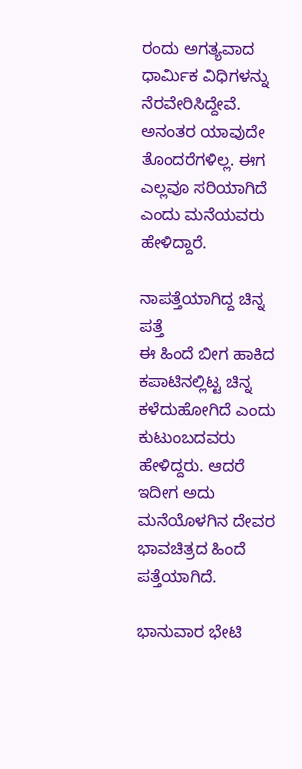ರಂದು ಅಗತ್ಯವಾದ ಧಾರ್ಮಿಕ ವಿಧಿಗಳನ್ನು ನೆರವೇರಿಸಿದ್ದೇವೆ. ಅನಂತರ ಯಾವುದೇ ತೊಂದರೆಗಳಿಲ್ಲ. ಈಗ ಎಲ್ಲವೂ ಸರಿಯಾಗಿದೆ ಎಂದು ಮನೆಯವರು ಹೇಳಿದ್ದಾರೆ.

ನಾಪತ್ತೆಯಾಗಿದ್ದ ಚಿನ್ನ ಪತ್ತೆ
ಈ ಹಿಂದೆ ಬೀಗ ಹಾಕಿದ ಕಪಾಟಿನಲ್ಲಿಟ್ಟ ಚಿನ್ನ ಕಳೆದುಹೋಗಿದೆ ಎಂದು ಕುಟುಂಬದವರು ಹೇಳಿದ್ದರು. ಆದರೆ ಇದೀಗ ಅದು ಮನೆಯೊಳಗಿನ ದೇವರ ಭಾವಚಿತ್ರದ ಹಿಂದೆ ಪತ್ತೆಯಾಗಿದೆ.

ಭಾನುವಾರ ಭೇಟಿ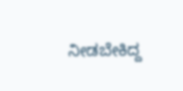ನೀಡಬೇಕಿದ್ದ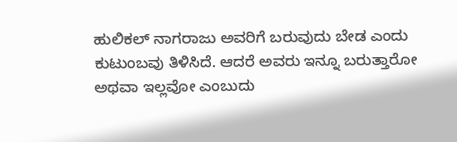ಹುಲಿಕಲ್ ನಾಗರಾಜು ಅವರಿಗೆ ಬರುವುದು ಬೇಡ ಎಂದು ಕುಟುಂಬವು ತಿಳಿಸಿದೆ. ಆದರೆ ಅವರು ಇನ್ನೂ ಬರುತ್ತಾರೋ ಅಥವಾ ಇಲ್ಲವೋ ಎಂಬುದು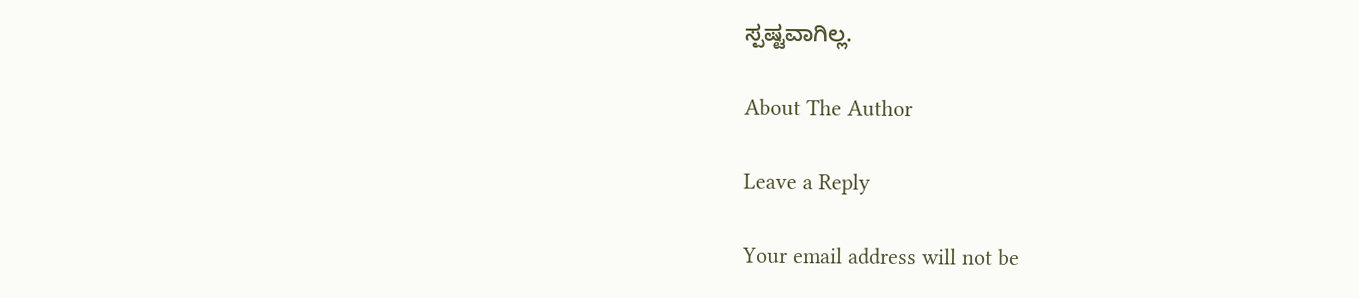ಸ್ಪಷ್ಟವಾಗಿಲ್ಲ.

About The Author

Leave a Reply

Your email address will not be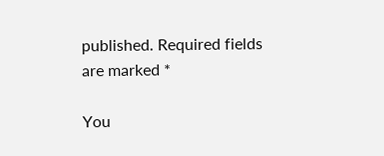published. Required fields are marked *

You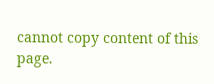cannot copy content of this page.